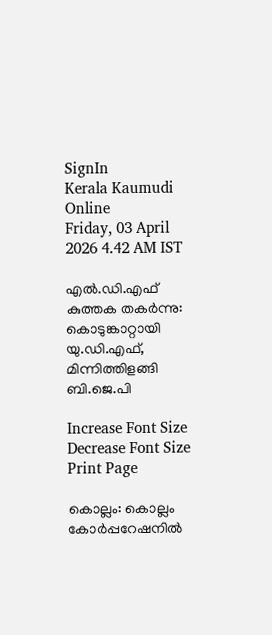SignIn
Kerala Kaumudi Online
Friday, 03 April 2026 4.42 AM IST

എൽ.ഡി.എഫ് കുത്തക തകർന്നു: കൊടുങ്കാറ്റായി യു.ഡി.എഫ്, മിന്നിത്തിളങ്ങി ബി.ജെ.പി

Increase Font Size Decrease Font Size Print Page

കൊല്ലം: കൊല്ലം കോർപ്പറേഷനിൽ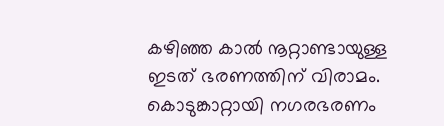കഴിഞ്ഞ കാൽ നൂറ്റാണ്ടായുള്ള ഇടത് ഭരണത്തിന് വിരാമം. കൊടുങ്കാറ്റായി നഗരഭരണം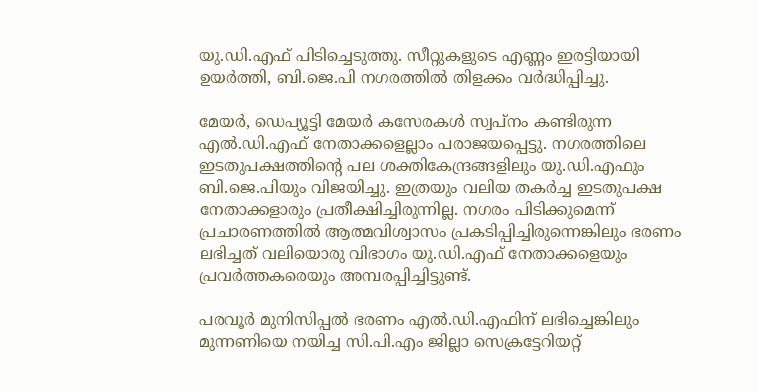യു.ഡി.എഫ് പിടിച്ചെടുത്തു. സീറ്റുകളുടെ എണ്ണം ഇരട്ടിയായി ഉയർത്തി, ബി.ജെ.പി നഗരത്തിൽ തിളക്കം വർദ്ധിപ്പിച്ചു.

മേയർ, ഡെപ്യൂട്ടി മേയർ കസേരകൾ സ്വപ്നം കണ്ടിരുന്ന എൽ.ഡി.എഫ് നേതാക്കളെല്ലാം പരാജയപ്പെട്ടു. നഗരത്തിലെ ഇടതുപക്ഷത്തിന്റെ പല ശക്തികേന്ദ്രങ്ങളിലും യു.ഡി.എഫും ബി.ജെ.പിയും വിജയിച്ചു. ഇത്രയും വലിയ തകർച്ച ഇടതുപക്ഷ നേതാക്കളാരും പ്രതീക്ഷിച്ചിരുന്നില്ല. നഗരം പിടിക്കുമെന്ന് പ്രചാരണത്തിൽ ആത്മവിശ്വാസം പ്രകടിപ്പിച്ചിരുന്നെങ്കിലും ഭരണം ലഭിച്ചത് വലിയൊരു വിഭാഗം യു.ഡി.എഫ് നേതാക്കളെയും പ്രവർത്തകരെയും അമ്പരപ്പിച്ചിട്ടുണ്ട്.

പരവൂർ മുനിസിപ്പൽ ഭരണം എൽ.ഡി.എഫിന് ലഭിച്ചെങ്കിലും മുന്നണിയെ നയിച്ച സി.പി.എം ജില്ലാ സെക്രട്ടേറിയറ്റ്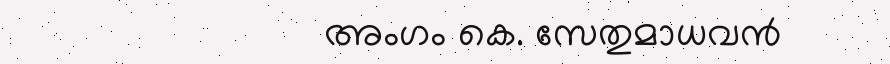അംഗം കെ. സേതുമാധവൻ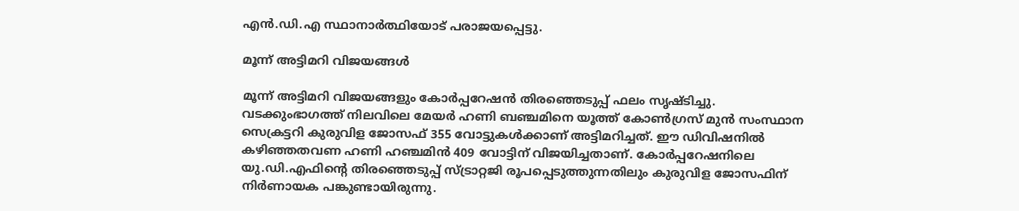എൻ.ഡി.എ സ്ഥാനാർത്ഥിയോട് പരാജയപ്പെട്ടു.

മൂന്ന് അട്ടിമറി വിജയങ്ങൾ

മൂന്ന് അട്ടിമറി വിജയങ്ങളും കോർപ്പറേഷൻ തിരഞ്ഞെടുപ്പ് ഫലം സൃഷ്ടിച്ചു. വടക്കുംഭാഗത്ത് നിലവിലെ മേയർ ഹണി ബഞ്ചമിനെ യൂത്ത് കോൺഗ്രസ് മുൻ സംസ്ഥാന സെക്രട്ടറി കുരുവിള ജോസഫ് 355 വോട്ടുകൾക്കാണ് അട്ടിമറിച്ചത്. ഈ ഡിവിഷനിൽ കഴിഞ്ഞതവണ ഹണി ഹഞ്ചമിൻ 409 വോട്ടിന് വിജയിച്ചതാണ്. കോർപ്പറേഷനിലെ യു.ഡി.എഫിന്റെ തിരഞ്ഞെടുപ്പ് സ്ട്രാറ്റജി രൂപപ്പെടുത്തുന്നതിലും കുരുവിള ജോസഫിന് നിർണായക പങ്കുണ്ടായിരുന്നു.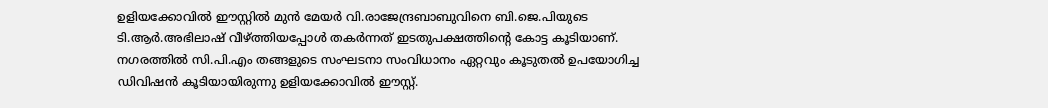ഉളിയക്കോവിൽ ഈസ്റ്റിൽ മുൻ മേയർ വി.രാജേന്ദ്രബാബുവിനെ ബി.ജെ.പിയുടെ ടി.ആർ.അഭിലാഷ് വീഴ്ത്തിയപ്പോൾ തകർന്നത് ഇടതുപക്ഷത്തിന്റെ കോട്ട കൂടിയാണ്. നഗരത്തിൽ സി.പി.എം തങ്ങളുടെ സംഘടനാ സംവിധാനം ഏറ്റവും കൂടുതൽ ഉപയോഗിച്ച ഡിവിഷൻ കൂടിയായിരുന്നു ഉളിയക്കോവിൽ ഈസ്റ്റ്.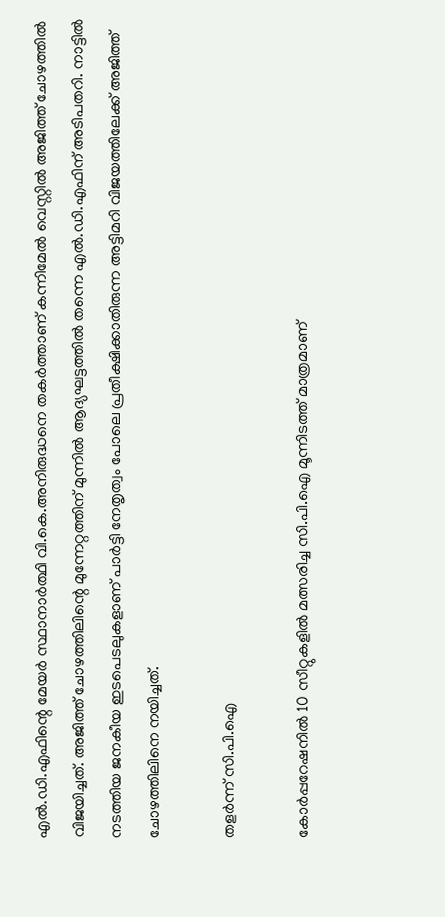എൽ.ഡി.എഫിന്റെ മേയർ സ്ഥാനാർത്ഥി വി.കെ.അനിരുദ്ധനെ തകർത്താണ് കന്നിമേൽ വെസ്റ്റിൽ അജിത്ത് ചോഴത്തിൽ വിജയിച്ചത്. അജിത്ത് ചോഴത്തിലിന്റെ മുന്നേറ്റത്തിന് മുന്നിൽ ആദ്യഘട്ടത്തിൽ തന്നെ എൽ.ഡി.എഫിന് അടിപതറി. നാട്ടിൽ നടത്തിയ ജനകീയ ഇടപെടലുകളാണ് പാർട്ടി നേതൃത്വം പോലെ പ്രതീക്ഷിക്കാതിരുന്ന അട്ടിമറി വിജയത്തിലേക്ക് അജിത്ത് ചോഴത്തിലിനെ നയിച്ചത്.

തളർന്ന് സി.പി.ഐ

കോർപ്പറേഷനിൽ 10 സീറ്റുകളിൽ മത്സരിച്ച സി.പി.ഐ മൂന്നിടത്ത് മാത്രമാണ്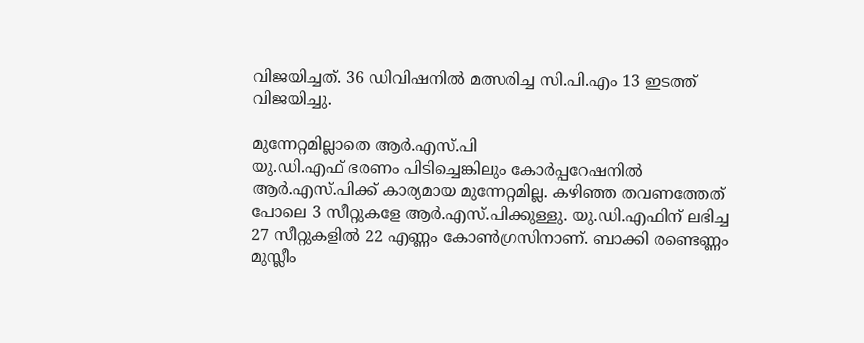വിജയിച്ചത്. 36 ഡിവിഷനിൽ മത്സരിച്ച സി.പി.എം 13 ഇടത്ത് വിജയിച്ചു.

മുന്നേറ്റമില്ലാതെ ആർ.എസ്.പി
യു.ഡി.എഫ് ഭരണം പിടിച്ചെങ്കിലും കോർപ്പറേഷനിൽ ആർ.എസ്.പിക്ക് കാര്യമായ മുന്നേറ്റമില്ല. കഴിഞ്ഞ തവണത്തേത് പോലെ 3 സീറ്റുകളേ ആർ.എസ്.പിക്കുള്ളു. യു.ഡി.എഫിന് ലഭിച്ച 27 സീറ്റുകളിൽ 22 എണ്ണം കോൺഗ്രസിനാണ്. ബാക്കി രണ്ടെണ്ണം മുസ്ലീം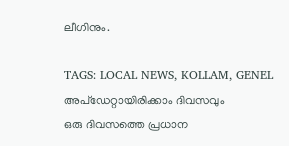ലീഗിനും.

TAGS: LOCAL NEWS, KOLLAM, GENEL
അപ്ഡേറ്റായിരിക്കാം ദിവസവും
ഒരു ദിവസത്തെ പ്രധാന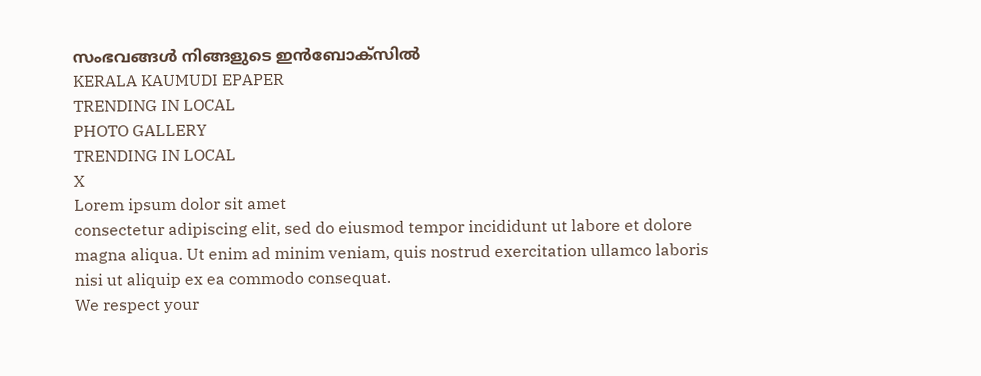സംഭവങ്ങൾ നിങ്ങളുടെ ഇൻബോക്സിൽ
KERALA KAUMUDI EPAPER
TRENDING IN LOCAL
PHOTO GALLERY
TRENDING IN LOCAL
X
Lorem ipsum dolor sit amet
consectetur adipiscing elit, sed do eiusmod tempor incididunt ut labore et dolore magna aliqua. Ut enim ad minim veniam, quis nostrud exercitation ullamco laboris nisi ut aliquip ex ea commodo consequat.
We respect your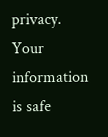privacy. Your information is safe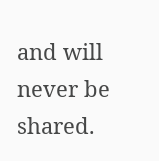and will never be shared.